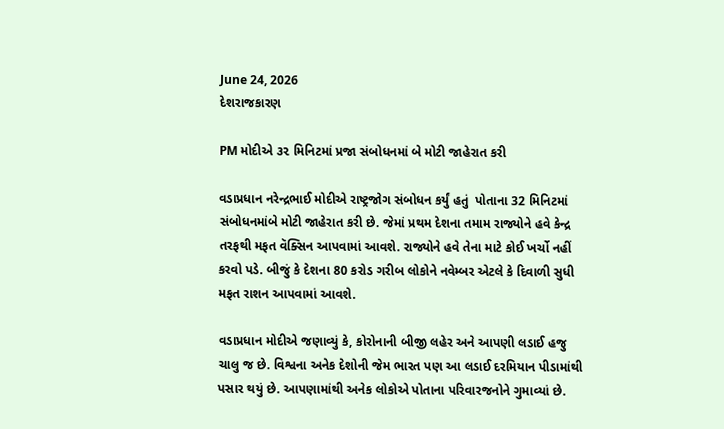June 24, 2026
દેશરાજકારણ

PM મોદીએ ૩૨ મિનિટમાં પ્રજા સંબોધનમાં બે મોટી જાહેરાત કરી

વડાપ્રધાન નરેન્દ્રભાઈ મોદીએ રાષ્ટ્રજોગ સંબોધન કર્યું હતું  પોતાના 32 મિનિટમાં સંબોધનમાંબે મોટી જાહેરાત કરી છે. જેમાં પ્રથમ દેશના તમામ રાજ્યોને હવે કેન્દ્ર તરફથી મફત વૅક્સિન આપવામાં આવશે. રાજ્યોને હવે તેના માટે કોઈ ખર્ચો નહીં કરવો પડે. બીજું કે દેશના 80 કરોડ ગરીબ લોકોને નવેમ્બર એટલે કે દિવાળી સુધી મફત રાશન આપવામાં આવશે.

વડાપ્રધાન મોદીએ જણાવ્યું કે, કોરોનાની બીજી લહેર અને આપણી લડાઈ હજુ ચાલુ જ છે. વિશ્વના અનેક દેશોની જેમ ભારત પણ આ લડાઈ દરમિયાન પીડામાંથી પસાર થયું છે. આપણામાંથી અનેક લોકોએ પોતાના પરિવારજનોને ગુમાવ્યાં છે.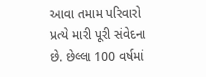આવા તમામ પરિવારો પ્રત્યે મારી પૂરી સંવેદના છે. છેલ્લા 100 વર્ષમાં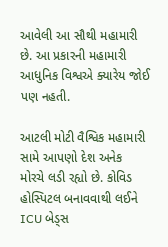આવેલી આ સૌથી મહામારી છે. આ પ્રકારની મહામારી આધુનિક વિશ્વએ ક્યારેય જોઈ પણ નહતી.

આટલી મોટી વૈશ્વિક મહામારી સામે આપણો દેશ અનેક મોરચે લડી રહ્યો છે. કોવિડ હોસ્પિટલ બનાવવાથી લઈને ICU બેડ્સ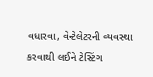વધારવા, વેન્ટેલેટરની વ્યવસ્થા કરવાથી લઈને ટેસ્ટિંગ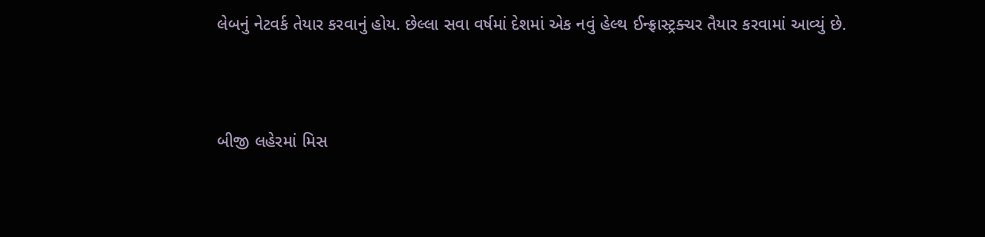લેબનું નેટવર્ક તેયાર કરવાનું હોય. છેલ્લા સવા વર્ષમાં દેશમાં એક નવું હેલ્થ ઈન્ફ્રાસ્ટ્રક્ચર તૈયાર કરવામાં આવ્યું છે.



બીજી લહેરમાં મિસ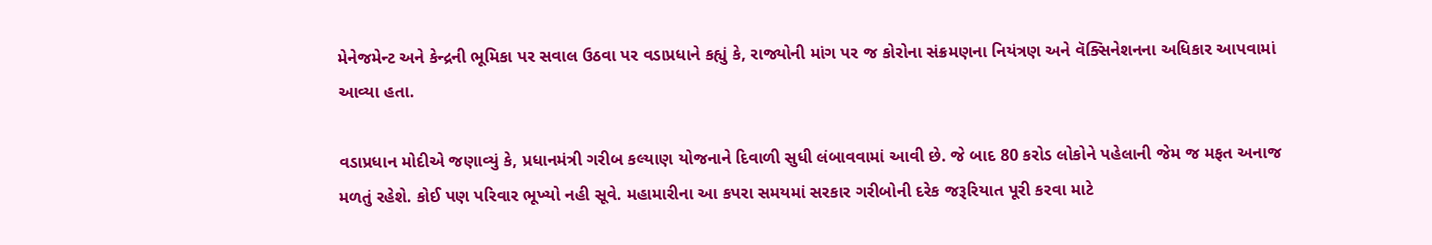મેનેજમેન્ટ અને કેન્દ્રની ભૂમિકા પર સવાલ ઉઠવા પર વડાપ્રધાને કહ્યું કે, રાજ્યોની માંગ પર જ કોરોના સંક્રમણના નિયંત્રણ અને વૅક્સિનેશનના અધિકાર આપવામાં આવ્યા હતા.

વડાપ્રધાન મોદીએ જણાવ્યું કે, પ્રધાનમંત્રી ગરીબ કલ્યાણ યોજનાને દિવાળી સુધી લંબાવવામાં આવી છે. જે બાદ 80 કરોડ લોકોને પહેલાની જેમ જ મફત અનાજ મળતું રહેશે. કોઈ પણ પરિવાર ભૂખ્યો નહી સૂવે. મહામારીના આ કપરા સમયમાં સરકાર ગરીબોની દરેક જરૂરિયાત પૂરી કરવા માટે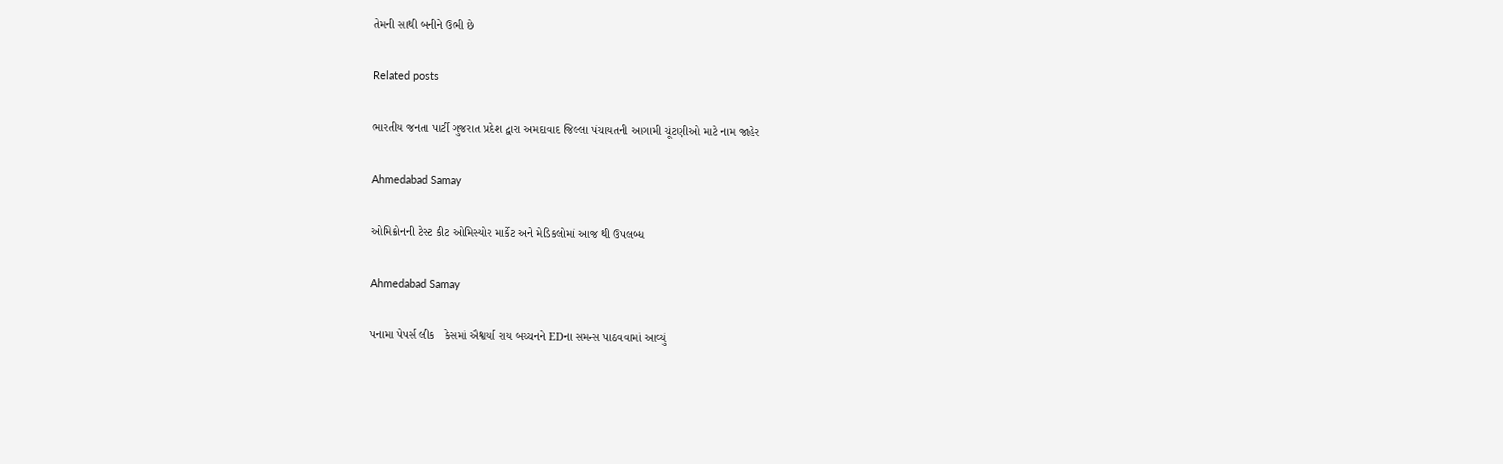તેમની સાથી બનીને ઉભી છે

Related posts

ભારતીય જનતા પાર્ટી ગુજરાત પ્રદેશ દ્વારા અમદાવાદ જિલ્લા પંચાયતની આગામી ચૂંટણીઓ માટે નામ જાહેર

Ahmedabad Samay

ઓમિક્રોનની ટેસ્ટ કીટ ઓમિસ્યોર માર્કેટ અને મેડિકલોમાં આજ થી ઉપલબ્ધ

Ahmedabad Samay

પનામા પેપર્સ લીક   કેસમાં ઐશ્વર્યા રાય બચ્ચનને EDના સમન્સ પાઠવવામાં આવ્યું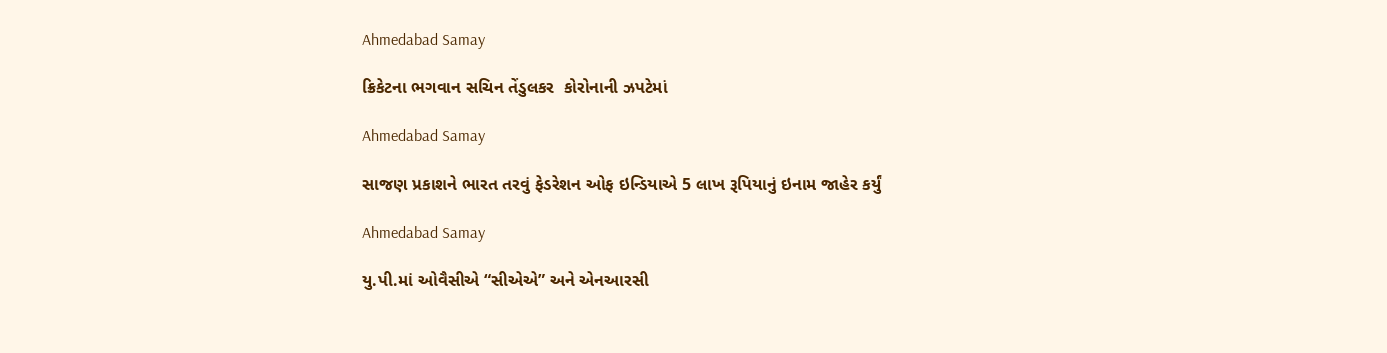Ahmedabad Samay

ક્રિકેટના ભગવાન સચિન તેંડુલકર  કોરોનાની ઝપટેમાં

Ahmedabad Samay

સાજણ પ્રકાશને ભારત તરવું ફેડરેશન ઓફ ઇન્ડિયાએ 5 લાખ રૂપિયાનું ઇનામ જાહેર કર્યું

Ahmedabad Samay

યુ.પી.માં ઓવૈસીએ “સીએએ” અને એનઆરસી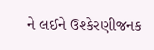ને લઈને ઉશ્કેરણીજનક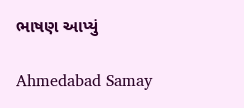ભાષણ આપ્યું

Ahmedabad Samay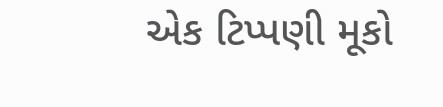એક ટિપ્પણી મૂકો